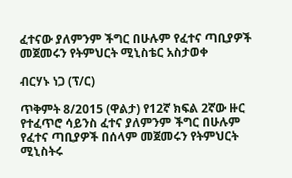ፈተናው ያለምንም ችግር በሁሉም የፈተና ጣቢያዎች መጀመሩን የትምህርት ሚኒስቴር አስታወቀ

ብርሃኑ ነጋ (ፕ/ር)

ጥቅምት 8/2015 (ዋልታ) የ12ኛ ክፍል 2ኛው ዙር የተፈጥሮ ሳይንስ ፈተና ያለምንም ችግር በሁሉም የፈተና ጣቢያዎች በሰላም መጀመሩን የትምህርት ሚኒስትሩ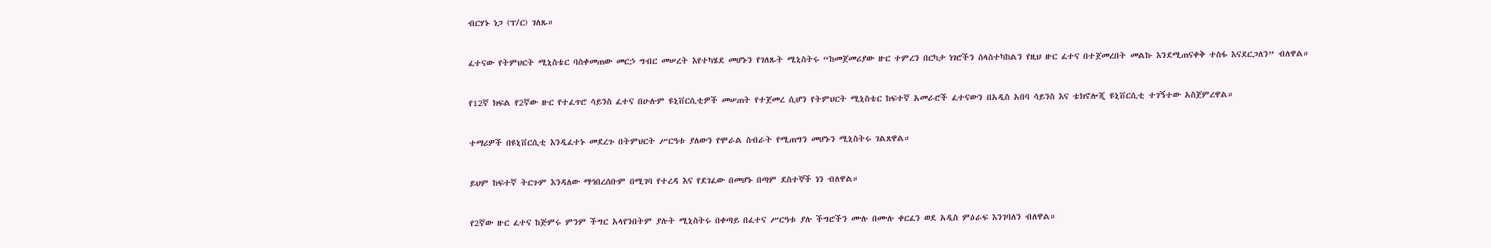ብርሃኑ ነጋ (ፕ/ር) ገለጹ።

ፈተናው የትምህርት ሚኒስቴር ባስቀመጠው መርኃ ግብር መሠረት እየተካሄደ መሆኑን የገለጹት ሚኒስትሩ “ከመጀመሪያው ዙር ተምረን በርካታ ነገሮችን ስላስተካከልን የዚህ ዙር ፈተና በተጀመረበት መልኩ እንደሚጠናቀቅ ተስፋ እናደርጋለን” ብለዋል።

የ12ኛ ክፍል የ2ኛው ዙር የተፈጥሮ ሳይንስ ፈተና በሁሉም ዩኒቨርሲቲዎች መሠጠት የተጀመረ ሲሆን የትምህርት ሚኒስቴር ከፍተኛ አመራሮች ፈተናውን በአዲስ አበባ ሳይንስ እና ቴክኖሎጂ ዩኒቨርሲቲ ተገኝተው አስጀምረዋል።

ተማሪዎች በዩኒቨርሲቲ እንዲፈተኑ መደረጉ በትምህርት ሥርዓቱ ያለውን የሞራል ስብራት የሚጠግን መሆኑን ሚኒስትሩ ገልጸዋል።

ይህም ከፍተኛ ትርጉም እንዳለው ማኅበረሰቡም በሚገባ የተረዳ እና የደገፈው በመሆኑ በጣም ደስተኞች ነን ብለዋል።

የ2ኛው ዙር ፈተና ከጅምሩ ምንም ችግር አላየንበትም ያሉት ሚኒስትሩ በቀጣይ በፈተና ሥርዓቱ ያሉ ችግሮችን ሙሉ በሙሉ ቀርፈን ወደ አዲስ ምዕራፍ እንገባለን ብለዋል።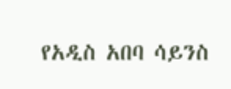የአዲስ አበባ ሳይንስ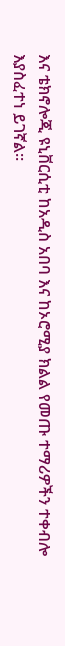እና ቴክኖሎጂ ዩኒቨርሲቲ ከአዲስ አበባ እና ከኦሮሚያ ክልል የመጡ ተማሪዎችን ተቀብሎ እያስፈተነ ይገኛል።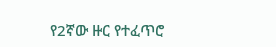የ2ኛው ዙር የተፈጥሮ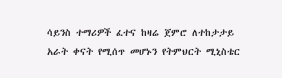ሳይንስ ተማሪዎች ፈተና ከዛሬ ጀምሮ ለተከታታይ አራት ቀናት የሚሰጥ መሆኑን የትምህርት ሚኒስቴር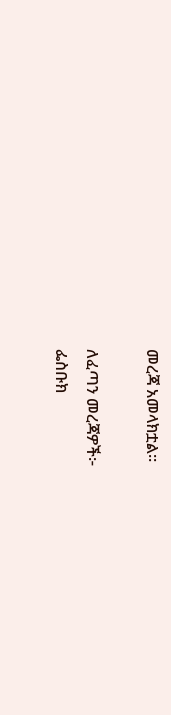መረጃ አመላክቷል።

ለፈጣን መረጃዎች፦
ፌስቡክ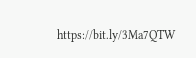https://bit.ly/3Ma7QTW